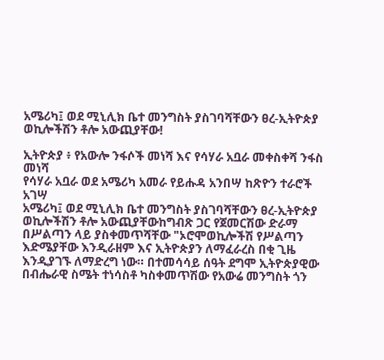አሜሪካ፤ ወደ ሚኒሊክ ቤተ መንግስት ያስገባሻቸውን ፀረ-ኢትዮጵያ ወኪሎችሽን ቶሎ አውጪያቸው!

ኢትዮጵያ ፥ የአውሎ ንፋሶች መነሻ እና የሳሃራ አቧራ መቀስቀሻ ንፋስ መነሻ
የሳሃራ አቧራ ወደ አሜሪካ አመራ የይሑዳ አንበሣ ከጽዮን ተራሮች አገሣ
አሜሪካ፤ ወደ ሚኒሊክ ቤተ መንግስት ያስገባሻቸውን ፀረ-ኢትዮጵያ ወኪሎችሽን ቶሎ አውጪያቸውከግብጽ ጋር የጀመርሽው ድራማ በሥልጣን ላይ ያስቀመጥሻቸው "ኦሮሞወኪሎችሽ የሥልጣን እድሜያቸው እንዲራዘም እና ኢትዮጵያን ለማፈራረስ በቂ ጊዜ እንዲያገኙ ለማድረግ ነው። በተመሳሳይ ሰዓት ደግሞ ኢትዮጵያዊው በብሔራዊ ስሜት ተነሳስቶ ካስቀመጥሽው የአውሬ መንግስት ጎን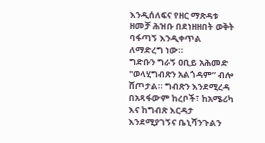እንዲሰለፍና የዘር ማጽዳቱ ዘመቻ ሕዝቡ በደነዘዘበት ወቅት ባፋጣኝ እንዲቀጥል ለማድረግ ነው።
ግድቡን ግራኝ ዐቢይ አሕመድ "ወላሂግብጽን አልጎዳም” ብሎ ሸጦታል። ግብጽን እንደሚረዳ በአጻፋውም ከረቦች፣ ከአሜሪካ እና ከግብጽ እርዳታ እንደሚያገኝና ቤኒሻንጉልን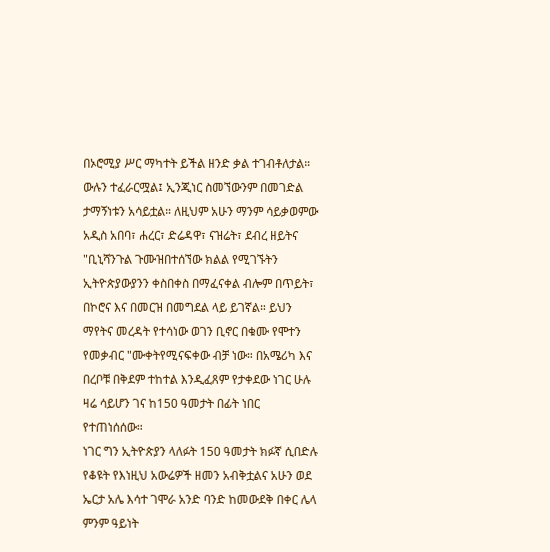በኦሮሚያ ሥር ማካተት ይችል ዘንድ ቃል ተገብቶለታል። ውሉን ተፈራርሟል፤ ኢንጂነር ስመኘውንም በመገድል ታማኝነቱን አሳይቷል። ለዚህም አሁን ማንም ሳይቃወምው አዲስ አበባ፣ ሐረር፣ ድሬዳዋ፣ ናዝሬት፣ ደብረ ዘይትና "ቢኒሻንጉል ጉሙዝበተሰኘው ክልል የሚገኙትን ኢትዮጵያውያንን ቀስበቀስ በማፈናቀል ብሎም በጥይት፣ በኮሮና እና በመርዝ በመግደል ላይ ይገኛል። ይህን ማየትና መረዳት የተሳነው ወገን ቢኖር በቁሙ የሞተን የመቃብር "ሙቀትየሚናፍቀው ብቻ ነው። በአሜሪካ እና በረቦቹ በቅደም ተከተል እንዲፈጸም የታቀደው ነገር ሁሉ ዛሬ ሳይሆን ገና ከ150 ዓመታት በፊት ነበር የተጠነሰሰው።
ነገር ግን ኢትዮጵያን ላለፉት 150 ዓመታት ክፉኛ ሲበድሉ የቆዩት የእነዚህ አውሬዎች ዘመን አብቅቷልና አሁን ወደ ኤርታ አሌ እሳተ ገሞራ አንድ ባንድ ከመውደቅ በቀር ሌላ ምንም ዓይነት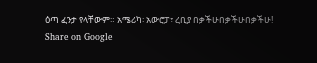ዕጣ ፈንታ የላቸውም። አሜሪካ፡ አውሮፓ፣ ረቢያ በቃችሁበቃችሁበቃችሁ!
Share on Google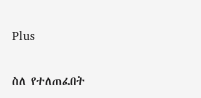Plus

ስለ የተለጠፈበት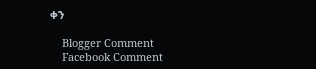ቀን

    Blogger Comment
    Facebook Comment